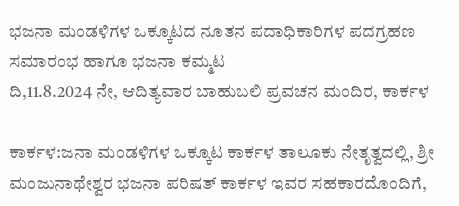ಭಜನಾ ಮಂಡಳಿಗಳ ಒಕ್ಕೂಟದ ನೂತನ ಪದಾಧಿಕಾರಿಗಳ ಪದಗ್ರಹಣ ಸಮಾರಂಭ ಹಾಗೂ ಭಜನಾ ಕಮ್ಮಟ
ದಿ,11.8.2024 ನೇ, ಆದಿತ್ಯವಾರ ಬಾಹುಬಲಿ ಪ್ರವಚನ ಮಂದಿರ, ಕಾರ್ಕಳ

ಕಾರ್ಕಳ:ಜನಾ ಮಂಡಳಿಗಳ ಒಕ್ಕೂಟ ಕಾರ್ಕಳ ತಾಲೂಕು ನೇತೃತ್ವದಲ್ಲಿ, ಶ್ರೀ ಮಂಜುನಾಥೇಶ್ವರ ಭಜನಾ ಪರಿಷತ್ ಕಾರ್ಕಳ ಇವರ ಸಹಕಾರದೊಂದಿಗೆ,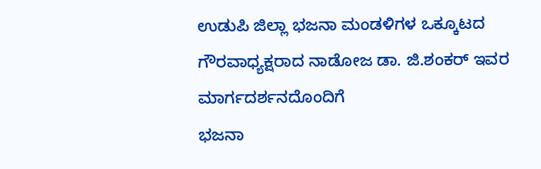ಉಡುಪಿ ಜಿಲ್ಲಾ ಭಜನಾ ಮಂಡಳಿಗಳ ಒಕ್ಕೂಟದ ಗೌರವಾಧ್ಯಕ್ಷರಾದ ನಾಡೋಜ ಡಾ. ಜಿ.ಶಂಕರ್ ಇವರ ಮಾರ್ಗದರ್ಶನದೊಂದಿಗೆ
ಭಜನಾ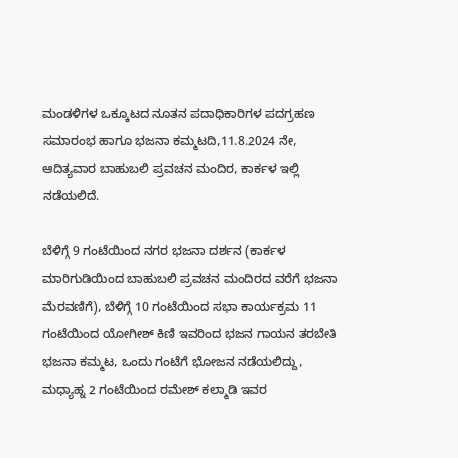ಮಂಡಳಿಗಳ ಒಕ್ಕೂಟದ ನೂತನ ಪದಾಧಿಕಾರಿಗಳ ಪದಗ್ರಹಣ ಸಮಾರಂಭ ಹಾಗೂ ಭಜನಾ ಕಮ್ಮಟದಿ,11.8.2024 ನೇ, ಆದಿತ್ಯವಾರ ಬಾಹುಬಲಿ ಪ್ರವಚನ ಮಂದಿರ, ಕಾರ್ಕಳ ಇಲ್ಲಿ ನಡೆಯಲಿದೆ.

ಬೆಳಿಗ್ಗೆ 9 ಗಂಟೆಯಿಂದ ನಗರ ಭಜನಾ ದರ್ಶನ (ಕಾರ್ಕಳ ಮಾರಿಗುಡಿಯಿಂದ ಬಾಹುಬಲಿ ಪ್ರವಚನ ಮಂದಿರದ ವರೆಗೆ ಭಜನಾ ಮೆರವಣಿಗೆ), ಬೆಳಿಗ್ಗೆ 10 ಗಂಟೆಯಿಂದ ಸಭಾ ಕಾರ್ಯಕ್ರಮ 11 ಗಂಟೆಯಿಂದ ಯೋಗೀಶ್ ಕಿಣಿ ಇವರಿಂದ ಭಜನ ಗಾಯನ ತರಬೇತಿ ಭಜನಾ ಕಮ್ಮಟ, ಒಂದು ಗಂಟೆಗೆ ಭೋಜನ ನಡೆಯಲಿದ್ದು, ಮಧ್ಯಾಹ್ನ 2 ಗಂಟೆಯಿಂದ ರಮೇಶ್ ಕಲ್ಮಾಡಿ ಇವರ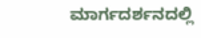ಮಾರ್ಗದರ್ಶನದಲ್ಲಿ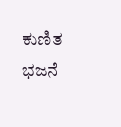ಕುಣಿತ ಭಜನೆ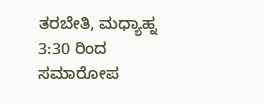ತರಬೇತಿ, ಮಧ್ಯಾಹ್ನ 3:30 ರಿಂದ ಸಮಾರೋಪ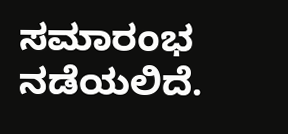ಸಮಾರಂಭ ನಡೆಯಲಿದೆ.